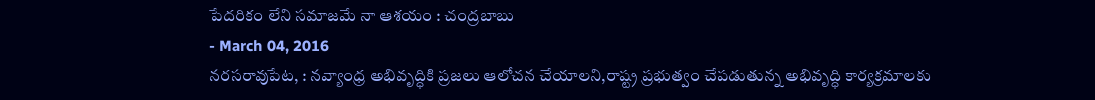పేదరికం లేని సమాజమే నా ఆశయం : చంద్రబాబు
- March 04, 2016
నరసరావుపేట, : నవ్యాంధ్ర అభివృద్ధికి ప్రజలు ఆలోచన చేయాలని,రాష్ట్ర ప్రభుత్వం చేపడుతున్న అభివృద్ధి కార్యక్రమాలకు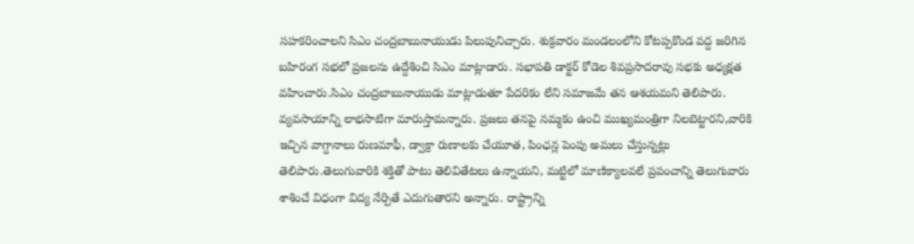సహకరించాలని సిఎం చంద్రబాబునాయుడు పిలుపునిచ్చారు. శుక్రవారం మండలంలోని కోటప్పకొండ వద్ద జరిగిన బహిరంగ సభలో ప్రజలను ఉద్దేశించి సిఎం మాట్లాడారు. సభాపతి డాక్టర్ కోడెల శివప్రసాదరావు సభకు అధ్యక్షత వహించారు.సిఎం చంద్రబాబునాయుడు మాట్లాడుతూ పేదరికం లేని సమాజమే తన ఆశయమని తెలిపారు. వ్యవసాయాన్ని లాభసాటిగా మారుస్తామన్నారు. ప్రజలు తనపై నమ్మకం ఉంచి ముఖ్యమంత్రిగా నిలబెట్టారని,వారికి ఇచ్చిన వాగ్దానాలు రుణమాఫీ, డ్వాక్రా రుణాలకు చేయూత, పింఛన్ల పెంపు అమలు చేస్తున్నట్లు తెలిపారు.తెలుగువారికి శక్తితో పాటు తెలివితేటలు ఉన్నాయని, మట్టిలో మాణిక్యాలవలే ప్రపంచాన్ని తెలుగువారు శాశించే విధంగా విద్య నేర్పితే ఎదుగుతారని అన్నారు. రాష్ట్రాన్ని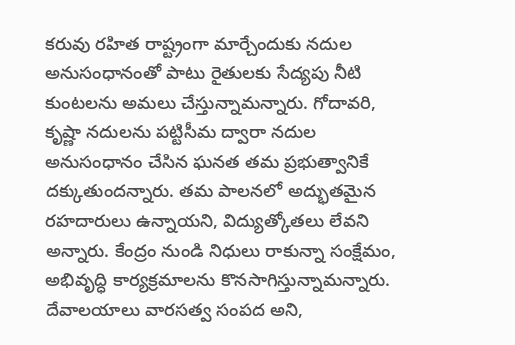కరువు రహిత రాష్ట్రంగా మార్చేందుకు నదుల అనుసంధానంతో పాటు రైతులకు సేద్యపు నీటి కుంటలను అమలు చేస్తున్నామన్నారు. గోదావరి, కృష్ణా నదులను పట్టిసీమ ద్వారా నదుల అనుసంధానం చేసిన ఘనత తమ ప్రభుత్వానికే దక్కుతుందన్నారు. తమ పాలనలో అద్భుతమైన రహదారులు ఉన్నాయని, విద్యుత్కోతలు లేవని అన్నారు. కేంద్రం నుండి నిధులు రాకున్నా సంక్షేమం, అభివృద్ధి కార్యక్రమాలను కొనసాగిస్తున్నామన్నారు. దేవాలయాలు వారసత్వ సంపద అని,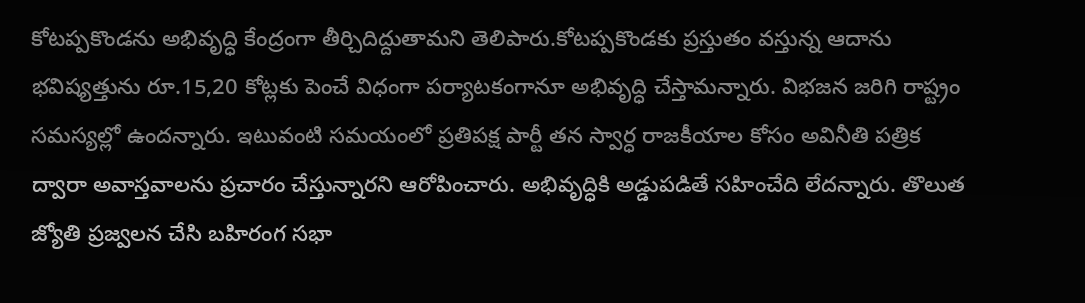కోటప్పకొండను అభివృద్ధి కేంద్రంగా తీర్చిదిద్దుతామని తెలిపారు.కోటప్పకొండకు ప్రస్తుతం వస్తున్న ఆదాను భవిష్యత్తును రూ.15,20 కోట్లకు పెంచే విధంగా పర్యాటకంగానూ అభివృద్ధి చేస్తామన్నారు. విభజన జరిగి రాష్ట్రం సమస్యల్లో ఉందన్నారు. ఇటువంటి సమయంలో ప్రతిపక్ష పార్టీ తన స్వార్ధ రాజకీయాల కోసం అవినీతి పత్రిక ద్వారా అవాస్తవాలను ప్రచారం చేస్తున్నారని ఆరోపించారు. అభివృద్ధికి అడ్డుపడితే సహించేది లేదన్నారు. తొలుత జ్యోతి ప్రజ్వలన చేసి బహిరంగ సభా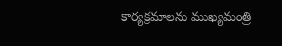కార్యక్రమాలను ముఖ్యమంత్రి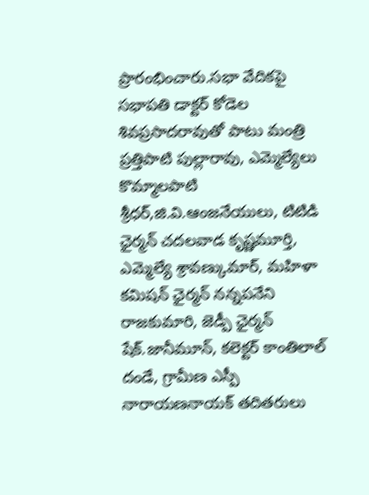ప్రారంభించారు.సభా వేదికపై సభాపతి డాక్టర్ కోడెల శివప్రసాదరావుతో పాటు మంత్రి ప్రత్తిపాటి పుల్లారావు, ఎమ్మెల్యేలు కొమ్మాలపాటి శ్రీధర్,జి.వి.ఆంజనేయులు, టిటిడి ఛైర్మన్ చదలవాడ కృష్ణమూర్తి, ఎమ్మెల్యే శ్రావణ్కుమార్, మహిళా కమిషన్ ఛైర్మన్ నన్నపనేని రాజకుమారి, జెడ్పీ ఛైర్మన్ షేక్.జానీమూన్, కలెక్టర్ కాంతిలాల్ దండే, గ్రామీణ ఎస్పీ నారాయణనాయక్ తదితరులు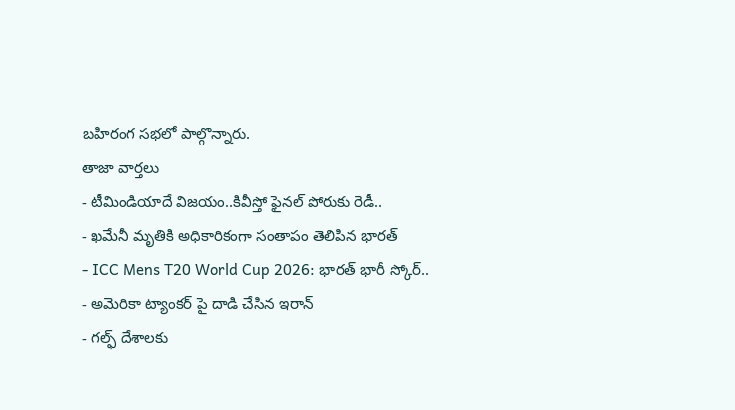బహిరంగ సభలో పాల్గొన్నారు.
తాజా వార్తలు
- టీమిండియాదే విజయం..కివీస్తో ఫైనల్ పోరుకు రెడీ..
- ఖమేనీ మృతికి అధికారికంగా సంతాపం తెలిపిన భారత్
- ICC Mens T20 World Cup 2026: భారత్ భారీ స్కోర్..
- అమెరికా ట్యాంకర్ పై దాడి చేసిన ఇరాన్
- గల్ఫ్ దేశాలకు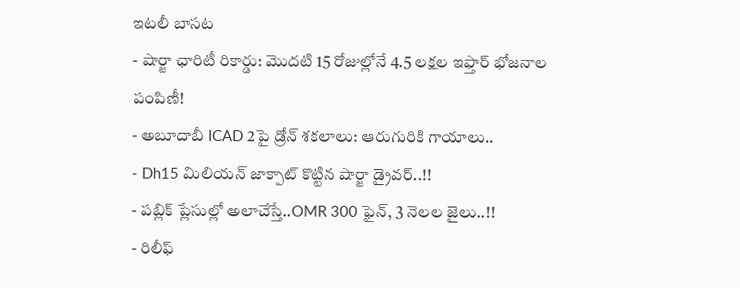ఇటలీ బాసట
- షార్జా ఛారిటీ రికార్డు: మొదటి 15 రోజుల్లోనే 4.5 లక్షల ఇఫ్తార్ భోజనాల పంపిణీ!
- అబూదాబీ ICAD 2పై డ్రోన్ శకలాలు: ఆరుగురికి గాయాలు..
- Dh15 మిలియన్ జాక్పాట్ కొట్టిన షార్జా డ్రైవర్..!!
- పబ్లిక్ ప్లేసుల్లో అలాచేస్తే..OMR 300 ఫైన్, 3 నెలల జైలు..!!
- రిలీఫ్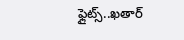ఫ్లైట్స్..ఖతార్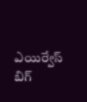ఎయిర్వేస్ బిగ్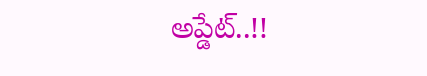అప్డేట్..!!